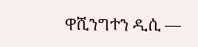ዋሺንግተን ዲሲ —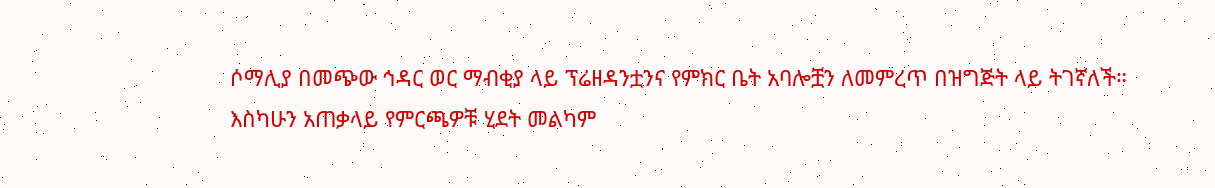ሶማሊያ በመጭው ኅዳር ወር ማብቂያ ላይ ፕሬዘዳንቷንና የምክር ቤት አባሎቿን ለመምረጥ በዝግጅት ላይ ትገኛለች።
እስካሁን አጠቃላይ የምርጫዎቹ ሂደት መልካም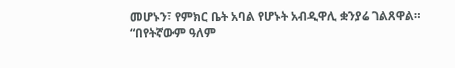መሆኑን፣ የምክር ቤት አባል የሆኑት አብዲዋሊ ቋንያሬ ገልጸዋል።
“በየትኛውም ዓለም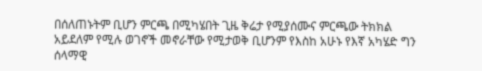በሰለጠኑትም ቢሆን ምርጫ በሚካሄበት ጊዜ ቅሬታ የሚያሰሙና ምርጫው ትክክል አይደለም የሚሉ ወገኖች መኖራቸው የሚታወቅ ቢሆንም የእስከ አሁኑ የእኛ አካሄድ ግን ሰላማዊ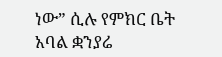ነው” ሲሉ የምክር ቤት አባል ቋንያሬ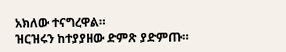አክለው ተናግረዋል።
ዝርዝሩን ከተያያዘው ድምጽ ያድምጡ።